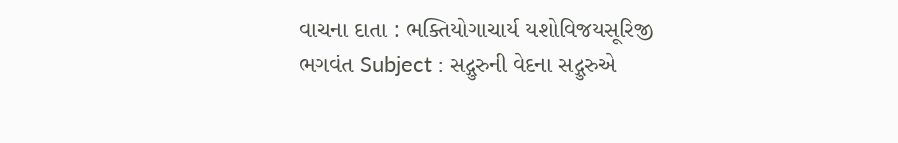વાચના દાતા : ભક્તિયોગાચાર્ય યશોવિજયસૂરિજી ભગવંત Subject : સદ્ગુરુની વેદના સદ્ગુરુએ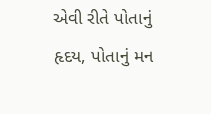એવી રીતે પોતાનું હૃદય, પોતાનું મન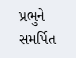પ્રભુને સમર્પિત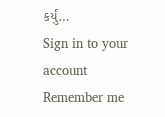કર્યું…
Sign in to your account
Remember me